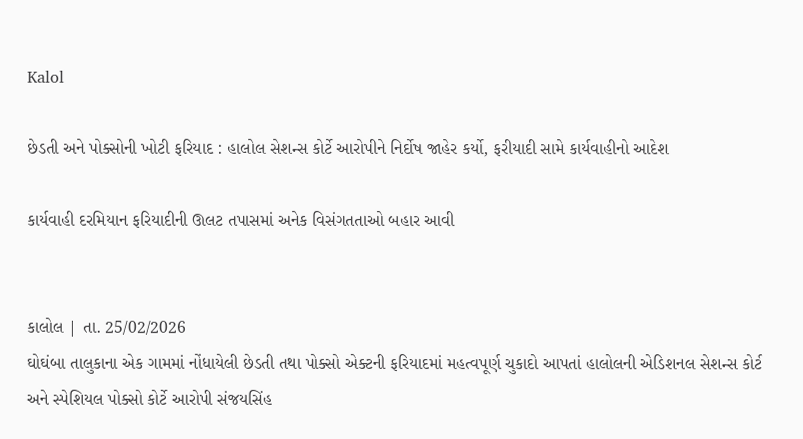Kalol

છેડતી અને પોક્સોની ખોટી ફરિયાદ : હાલોલ સેશન્સ કોર્ટે આરોપીને નિર્દોષ જાહેર કર્યો, ફરીયાદી સામે કાર્યવાહીનો આદેશ

કાર્યવાહી દરમિયાન ફરિયાદીની ઊલટ તપાસમાં અનેક વિસંગતતાઓ બહાર આવી


કાલોલ | તા. 25/02/2026
ઘોઘંબા તાલુકાના એક ગામમાં નોંધાયેલી છેડતી તથા પોક્સો એક્ટની ફરિયાદમાં મહત્વપૂર્ણ ચુકાદો આપતાં હાલોલની એડિશનલ સેશન્સ કોર્ટ અને સ્પેશિયલ પોક્સો કોર્ટે આરોપી સંજયસિંહ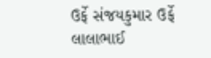ઉર્ફે સંજયકુમાર ઉર્ફે લાલાભાઈ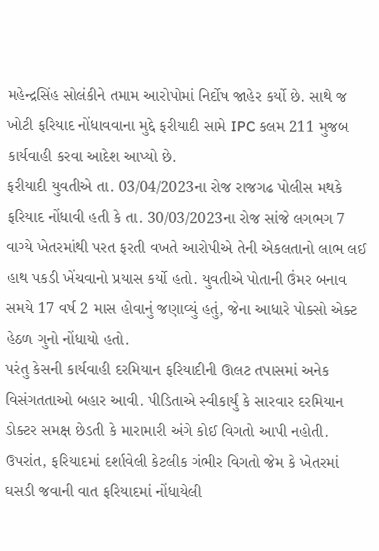મહેન્દ્રસિંહ સોલંકીને તમામ આરોપોમાં નિર્દોષ જાહેર કર્યો છે. સાથે જ ખોટી ફરિયાદ નોંધાવવાના મુદ્દે ફરીયાદી સામે IPC કલમ 211 મુજબ કાર્યવાહી કરવા આદેશ આપ્યો છે.
ફરીયાદી યુવતીએ તા. 03/04/2023ના રોજ રાજગઢ પોલીસ મથકે ફરિયાદ નોંધાવી હતી કે તા. 30/03/2023ના રોજ સાંજે લગભગ 7 વાગ્યે ખેતરમાંથી પરત ફરતી વખતે આરોપીએ તેની એકલતાનો લાભ લઈ હાથ પકડી ખેંચવાનો પ્રયાસ કર્યો હતો. યુવતીએ પોતાની ઉંમર બનાવ સમયે 17 વર્ષ 2 માસ હોવાનું જણાવ્યું હતું, જેના આધારે પોક્સો એક્ટ હેઠળ ગુનો નોંધાયો હતો.
પરંતુ કેસની કાર્યવાહી દરમિયાન ફરિયાદીની ઊલટ તપાસમાં અનેક વિસંગતતાઓ બહાર આવી. પીડિતાએ સ્વીકાર્યું કે સારવાર દરમિયાન ડોક્ટર સમક્ષ છેડતી કે મારામારી અંગે કોઈ વિગતો આપી નહોતી. ઉપરાંત, ફરિયાદમાં દર્શાવેલી કેટલીક ગંભીર વિગતો જેમ કે ખેતરમાં ઘસડી જવાની વાત ફરિયાદમાં નોંધાયેલી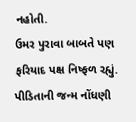નહોતી.
ઉમર પુરાવા બાબતે પણ ફરિયાદ પક્ષ નિષ્ફળ રહ્યું. પીડિતાની જન્મ નોંધણી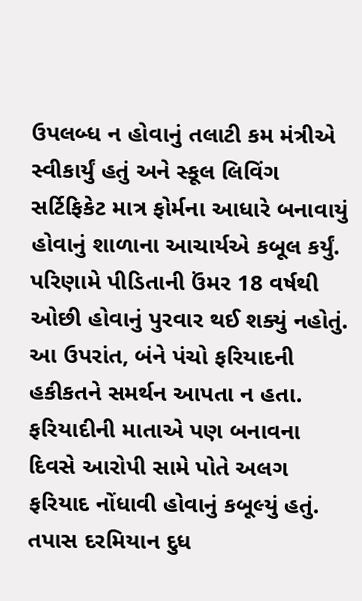ઉપલબ્ધ ન હોવાનું તલાટી કમ મંત્રીએ સ્વીકાર્યું હતું અને સ્કૂલ લિવિંગ સર્ટિફિકેટ માત્ર ફોર્મના આધારે બનાવાયું હોવાનું શાળાના આચાર્યએ કબૂલ કર્યું. પરિણામે પીડિતાની ઉંમર 18 વર્ષથી ઓછી હોવાનું પુરવાર થઈ શક્યું નહોતું.
આ ઉપરાંત, બંને પંચો ફરિયાદની હકીકતને સમર્થન આપતા ન હતા. ફરિયાદીની માતાએ પણ બનાવના દિવસે આરોપી સામે પોતે અલગ ફરિયાદ નોંધાવી હોવાનું કબૂલ્યું હતું. તપાસ દરમિયાન દુધ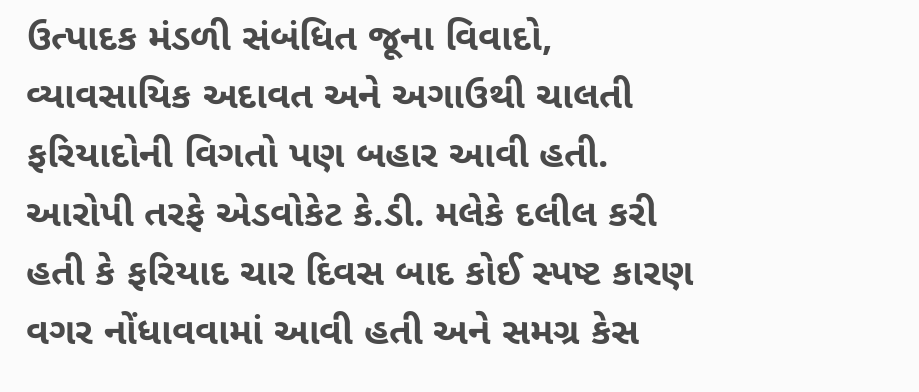ઉત્પાદક મંડળી સંબંધિત જૂના વિવાદો, વ્યાવસાયિક અદાવત અને અગાઉથી ચાલતી ફરિયાદોની વિગતો પણ બહાર આવી હતી.
આરોપી તરફે એડવોકેટ કે.ડી. મલેકે દલીલ કરી હતી કે ફરિયાદ ચાર દિવસ બાદ કોઈ સ્પષ્ટ કારણ વગર નોંધાવવામાં આવી હતી અને સમગ્ર કેસ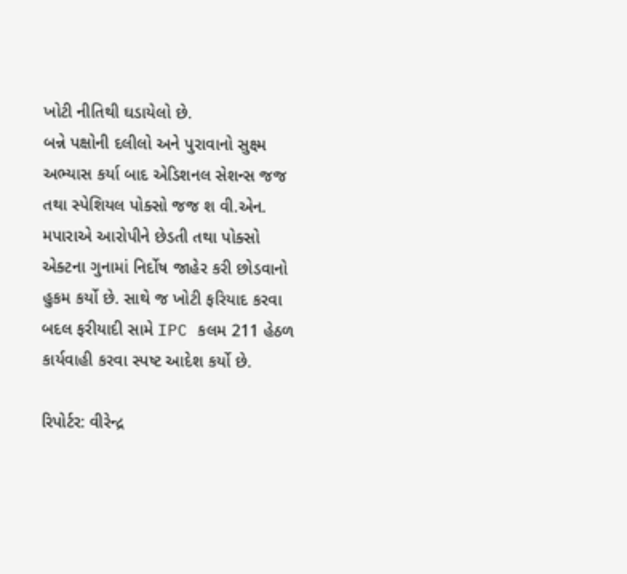ખોટી નીતિથી ઘડાયેલો છે.
બન્ને પક્ષોની દલીલો અને પુરાવાનો સુક્ષ્મ અભ્યાસ કર્યા બાદ એડિશનલ સેશન્સ જજ તથા સ્પેશિયલ પોક્સો જજ શ વી.એન. મપારાએ આરોપીને છેડતી તથા પોક્સો એક્ટના ગુનામાં નિર્દોષ જાહેર કરી છોડવાનો હુકમ કર્યો છે. સાથે જ ખોટી ફરિયાદ કરવા બદલ ફરીયાદી સામે IPC કલમ 211 હેઠળ કાર્યવાહી કરવા સ્પષ્ટ આદેશ કર્યો છે.

રિપોર્ટર: વીરેન્દ્ર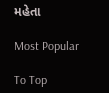મહેતા

Most Popular

To Top